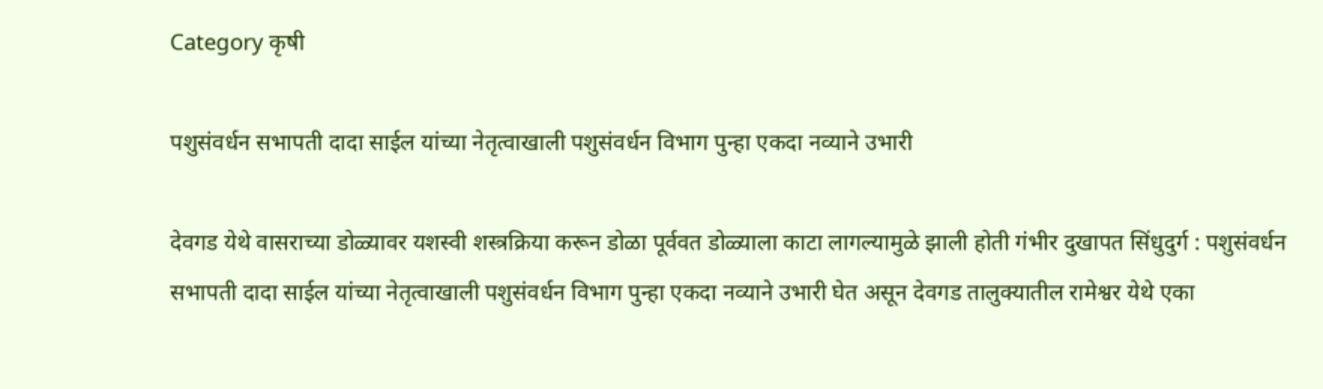Category कृषी

पशुसंवर्धन सभापती दादा साईल यांच्या नेतृत्वाखाली पशुसंवर्धन विभाग पुन्हा एकदा नव्याने उभारी

देवगड येथे वासराच्या डोळ्यावर यशस्वी शस्त्रक्रिया करून डोळा पूर्ववत डोळ्याला काटा लागल्यामुळे झाली होती गंभीर दुखापत सिंधुदुर्ग : पशुसंवर्धन सभापती दादा साईल यांच्या नेतृत्वाखाली पशुसंवर्धन विभाग पुन्हा एकदा नव्याने उभारी घेत असून देवगड तालुक्यातील रामेश्वर येथे एका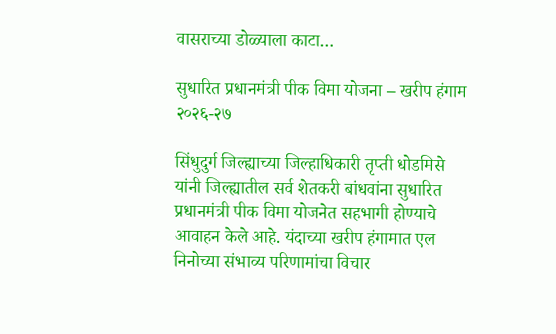वासराच्या डोळ्याला काटा…

सुधारित प्रधानमंत्री पीक विमा योजना – खरीप हंगाम २०२६-२७

सिंधुदुर्ग जिल्ह्याच्या जिल्हाधिकारी तृप्ती धोडमिसे यांनी जिल्ह्यातील सर्व शेतकरी बांधवांना सुधारित प्रधानमंत्री पीक विमा योजनेत सहभागी होण्याचे आवाहन केले आहे. यंदाच्या खरीप हंगामात एल निनोच्या संभाव्य परिणामांचा विचार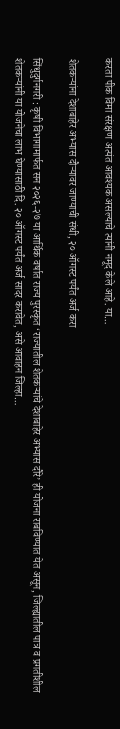करता पीक विमा संरक्षण अत्यंत आवश्यक असल्याचे त्यांनी नमूद केले आहे. या…

शेतकऱ्यांना देशाबाहेर अभ्यास दौऱ्यावर जाण्याची संधी, २० ऑगस्ट पर्यंत अर्ज करा

सिंधुदुर्गनगरी : कृषी विभागामार्फत सन २०२६-२७ या आर्थिक वर्षात राज्य पुरस्कृत ‘राज्यातील शेतकऱ्यांचे देशाबाहेर अभ्यास दौरे’ ही योजना राबविण्यात येत असून, जिल्ह्यातील पात्र व प्रगतीशील शेतकऱ्यांनी या योजनेचा लाभ घेण्यासाठी दि. २० ऑगस्ट पर्यंत अर्ज सादर करावेत, असे आवाहन जिल्हा…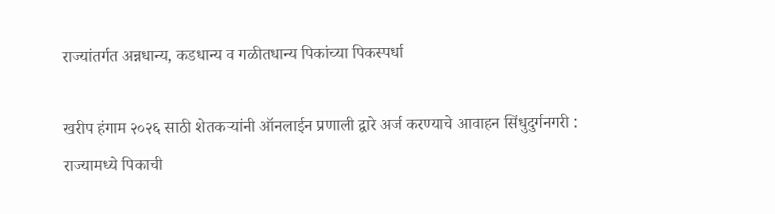राज्यांतर्गत अन्नधान्य, कडधान्य व गळीतधान्य पिकांच्या पिकस्पर्धा

खरीप हंगाम २०२६ साठी शेतकऱ्यांनी ऑनलाईन प्रणाली द्वारे अर्ज करण्याचे आवाहन सिंधुदुर्गनगरी : राज्यामध्ये पिकाची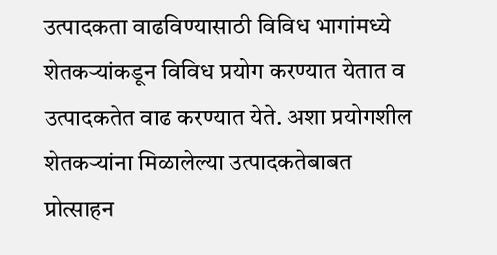उत्पादकता वाढविण्यासाठी विविध भागांमध्ये शेतकऱ्यांकडून विविध प्रयोग करण्यात येतात व उत्पादकतेत वाढ करण्यात येते. अशा प्रयोगशील शेतकऱ्यांना मिळालेल्या उत्पादकतेबाबत प्रोत्साहन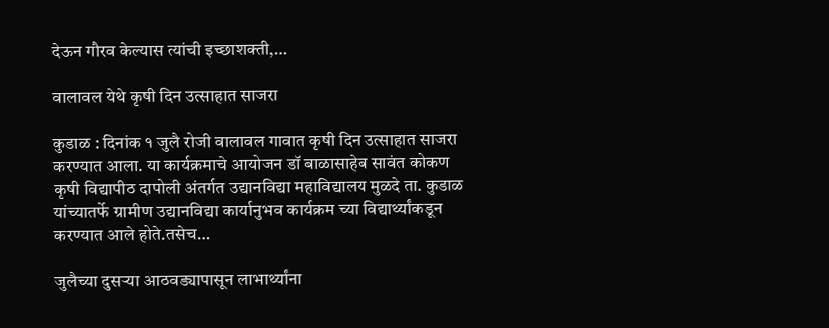देऊन गौरव केल्यास त्यांची इच्छाशक्ती,…

वालावल येथे कृषी दिन उत्साहात साजरा

कुडाळ : दिनांक १ जुलै रोजी वालावल गावात कृषी दिन उत्साहात साजरा करण्यात आला. या कार्यक्रमाचे आयोजन डॉ बाळासाहेब सावंत कोकण कृषी विद्यापीठ दापोली अंतर्गत उद्यानविद्या महाविद्यालय मुळदे ता. कुडाळ यांच्यातर्फे ग्रामीण उद्यानविद्या कार्यानुभव कार्यक्रम च्या विद्यार्थ्यांकडून करण्यात आले होते.तसेच…

जुलैच्या दुसऱ्या आठवड्यापासून लाभार्थ्यांना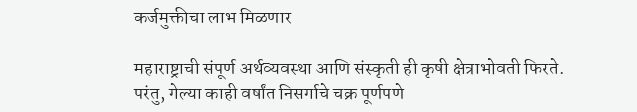कर्जमुक्तीचा लाभ मिळणार

महाराष्ट्राची संपूर्ण अर्थव्यवस्था आणि संस्कृती ही कृषी क्षेत्राभोवती फिरते. परंतु, गेल्या काही वर्षांत निसर्गाचे चक्र पूर्णपणे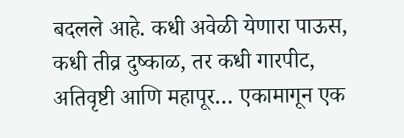बदलले आहे. कधी अवेळी येणारा पाऊस, कधी तीव्र दुष्काळ, तर कधी गारपीट, अतिवृष्टी आणि महापूर… एकामागून एक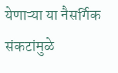येणाऱ्या या नैसर्गिक संकटांमुळे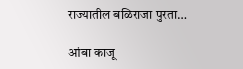राज्यातील बळिराजा पुरता…

आंबा काजू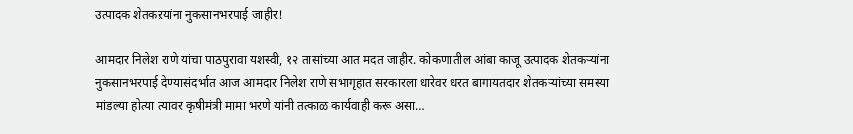उत्पादक शेतकऱयांना नुकसानभरपाई जाहीर!

आमदार निलेश राणे यांचा पाठपुरावा यशस्वी, १२ तासांच्या आत मदत जाहीर. कोकणातील आंबा काजू उत्पादक शेतकऱ्यांना नुकसानभरपाई देण्यासंदर्भात आज आमदार निलेश राणे सभागृहात सरकारला धारेवर धरत बागायतदार शेतकऱ्यांच्या समस्या मांडल्या होत्या त्यावर कृषीमंत्री मामा भरणे यांनी तत्काळ कार्यवाही करू असा…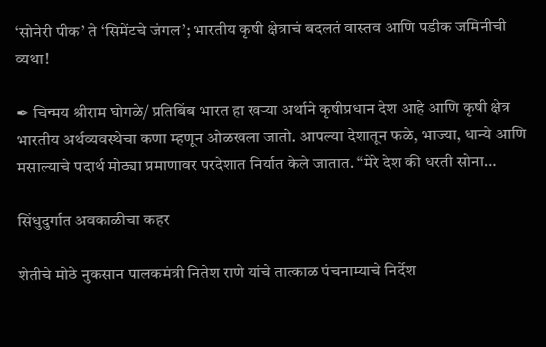‘सोनेरी पीक’ ते ‘सिमेंटचे जंगल’; भारतीय कृषी क्षेत्राचं बदलतं वास्तव आणि पडीक जमिनीची व्यथा!

✒ चिन्मय श्रीराम घोगळे/ प्रतिबिंब भारत हा खऱ्या अर्थाने कृषीप्रधान देश आहे आणि कृषी क्षेत्र भारतीय अर्थव्यवस्थेचा कणा म्हणून ओळखला जातो. आपल्या देशातून फळे, भाज्या, धान्ये आणि मसाल्याचे पदार्थ मोठ्या प्रमाणावर परदेशात निर्यात केले जातात. “मेरे देश की धरती सोना…

सिंधुदुर्गात अवकाळीचा कहर

शेतीचे मोठे नुकसान पालकमंत्री नितेश राणे यांचे तात्काळ पंचनाम्याचे निर्देश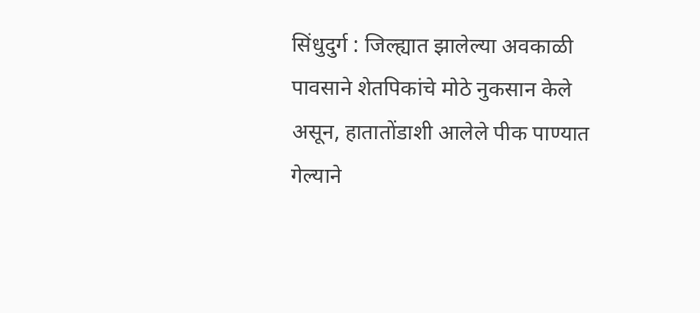सिंधुदुर्ग : जिल्ह्यात झालेल्या अवकाळी पावसाने शेतपिकांचे मोठे नुकसान केले असून, हातातोंडाशी आलेले पीक पाण्यात गेल्याने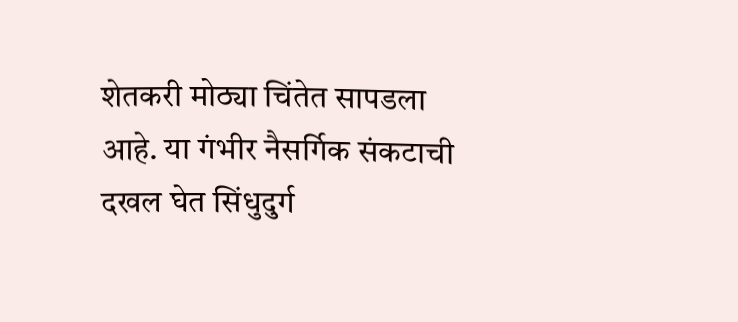शेतकरी मोठ्या चिंतेत सापडला आहे. या गंभीर नैसर्गिक संकटाची दखल घेत सिंधुदुर्ग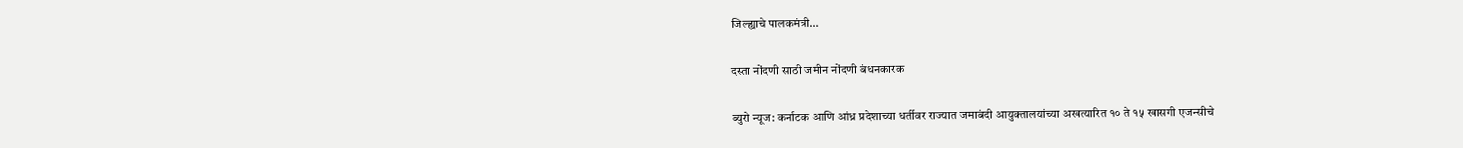जिल्ह्याचे पालकमंत्री…

दस्ता नोंदणी साठी जमीन नोंदणी बंधनकारक

ब्युरो न्यूज: कर्नाटक आणि आंध्र प्रदेशाच्या धर्तीवर राज्यात जमाबंदी आयुक्तालयांच्या अखत्यारित १० ते १५ खासगी एजन्सीचे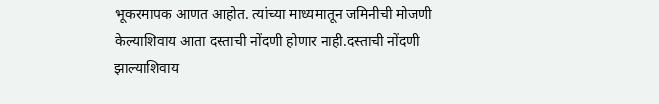भूकरमापक आणत आहोत. त्यांच्या माध्यमातून जमिनीची मोजणी केल्याशिवाय आता दस्ताची नोंदणी होणार नाही.दस्ताची नोंदणी झाल्याशिवाय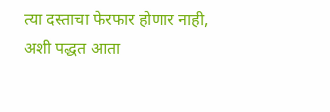त्या दस्ताचा फेरफार होणार नाही, अशी पद्धत आता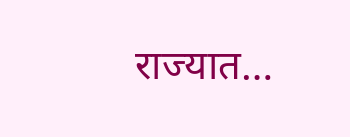राज्यात…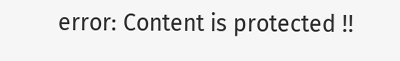error: Content is protected !!